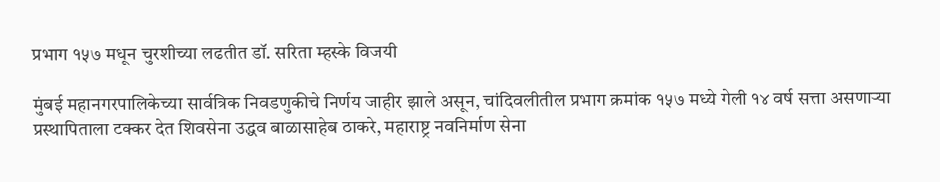प्रभाग १५७ मधून चुरशीच्या लढतीत डॉ. सरिता म्हस्के विजयी

मुंबई महानगरपालिकेच्या सार्वत्रिक निवडणुकीचे निर्णय जाहीर झाले असून, चांदिवलीतील प्रभाग क्रमांक १५७ मध्ये गेली १४ वर्ष सत्ता असणाऱ्या प्रस्थापिताला टक्कर देत शिवसेना उद्धव बाळासाहेब ठाकरे, महाराष्ट्र नवनिर्माण सेना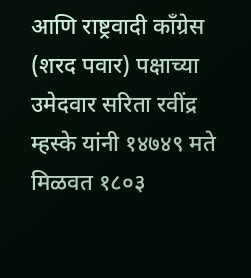आणि राष्ट्रवादी कॉंग्रेस (शरद पवार) पक्षाच्या उमेदवार सरिता रवींद्र म्हस्के यांनी १४७४९ मते मिळवत १८०३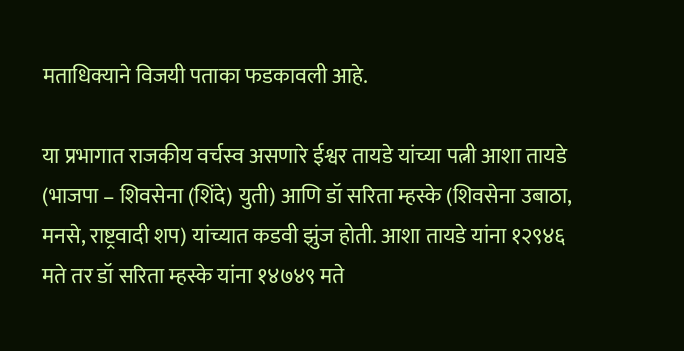मताधिक्याने विजयी पताका फडकावली आहे.

या प्रभागात राजकीय वर्चस्व असणारे ईश्वर तायडे यांच्या पत्नी आशा तायडे (भाजपा – शिवसेना (शिंदे) युती) आणि डॉ सरिता म्हस्के (शिवसेना उबाठा, मनसे, राष्ट्रवादी शप) यांच्यात कडवी झुंज होती. आशा तायडे यांना १२९४६ मते तर डॉ सरिता म्हस्के यांना १४७४९ मते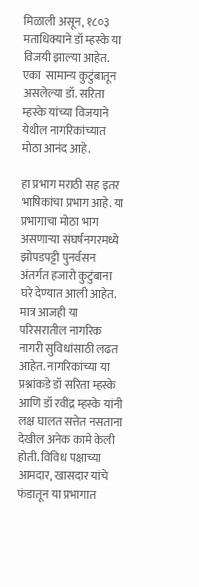मिळाली असून, १८०३ मताधिक्याने डॉ म्हस्के या विजयी झाल्या आहेत. एका  सामान्य कुटुंबातून असलेल्या डॉ. सरिता म्हस्के यांच्या विजयाने येथील नागरिकांच्यात मोठा आनंद आहे.

हा प्रभाग मराठी सह इतर भाषिकांचा प्रभाग आहे. या प्रभागाचा मोठा भाग असणाऱ्या संघर्षनगरमध्ये झोपडपट्टी पुनर्वसन अंतर्गत हजारो कुटुंबाना घरे देण्यात आली आहेत. मात्र आजही या परिसरातील नागरिक नागरी सुविधांसाठी लढत आहेत. नागरिकांच्या या प्रश्नांकडे डॉ सरिता म्हस्के आणि डॉ रवींद्र म्हस्के यांनी लक्ष घालत सत्तेत नसताना देखील अनेक कामे केली होती. विविध पक्षाच्या आमदार, खासदार यांचे फंडातून या प्रभागात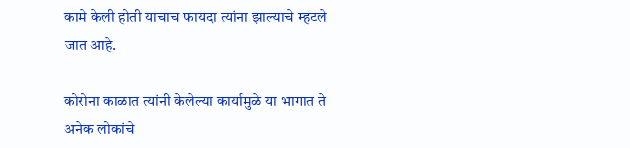कामे केली होती याचाच फायदा त्यांना झाल्याचे म्हटले जात आहे.

कोरोना काळात त्यांनी केलेल्या कार्यामुळे या भागात ते अनेक लोकांचे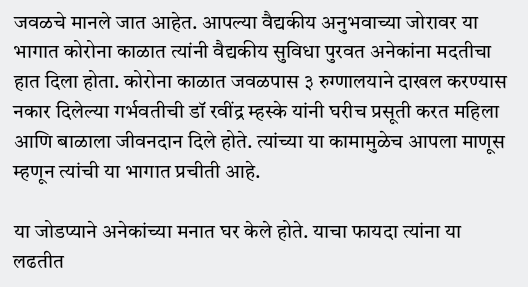जवळचे मानले जात आहेत. आपल्या वैद्यकीय अनुभवाच्या जोरावर या भागात कोरोना काळात त्यांनी वैद्यकीय सुविधा पुरवत अनेकांना मदतीचा हात दिला होता. कोरोना काळात जवळपास ३ रुग्णालयाने दाखल करण्यास नकार दिलेल्या गर्भवतीची डॉ रवींद्र म्हस्के यांनी घरीच प्रसूती करत महिला आणि बाळाला जीवनदान दिले होते. त्यांच्या या कामामुळेच आपला माणूस म्हणून त्यांची या भागात प्रचीती आहे.

या जोडप्याने अनेकांच्या मनात घर केले होते. याचा फायदा त्यांना या लढतीत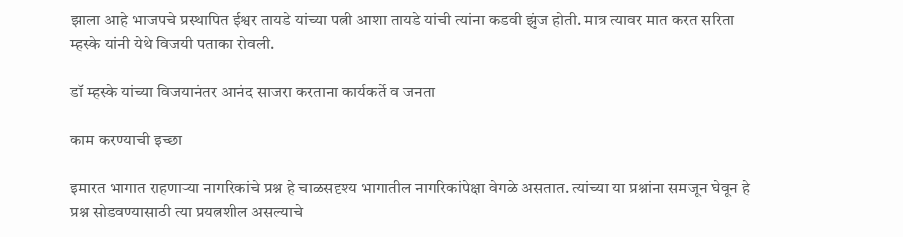झाला आहे भाजपचे प्रस्थापित ईश्वर तायडे यांच्या पत्नी आशा तायडे यांची त्यांना कडवी झुंज होती. मात्र त्यावर मात करत सरिता म्हस्के यांनी येथे विजयी पताका रोवली.

डॉ म्हस्के यांच्या विजयानंतर आनंद साजरा करताना कार्यकर्ते व जनता

काम करण्याची इच्छा

इमारत भागात राहणाऱ्या नागरिकांचे प्रश्न हे चाळसदृश्य भागातील नागरिकांपेक्षा वेगळे असतात. त्यांच्या या प्रश्नांना समजून घेवून हे प्रश्न सोडवण्यासाठी त्या प्रयत्नशील असल्याचे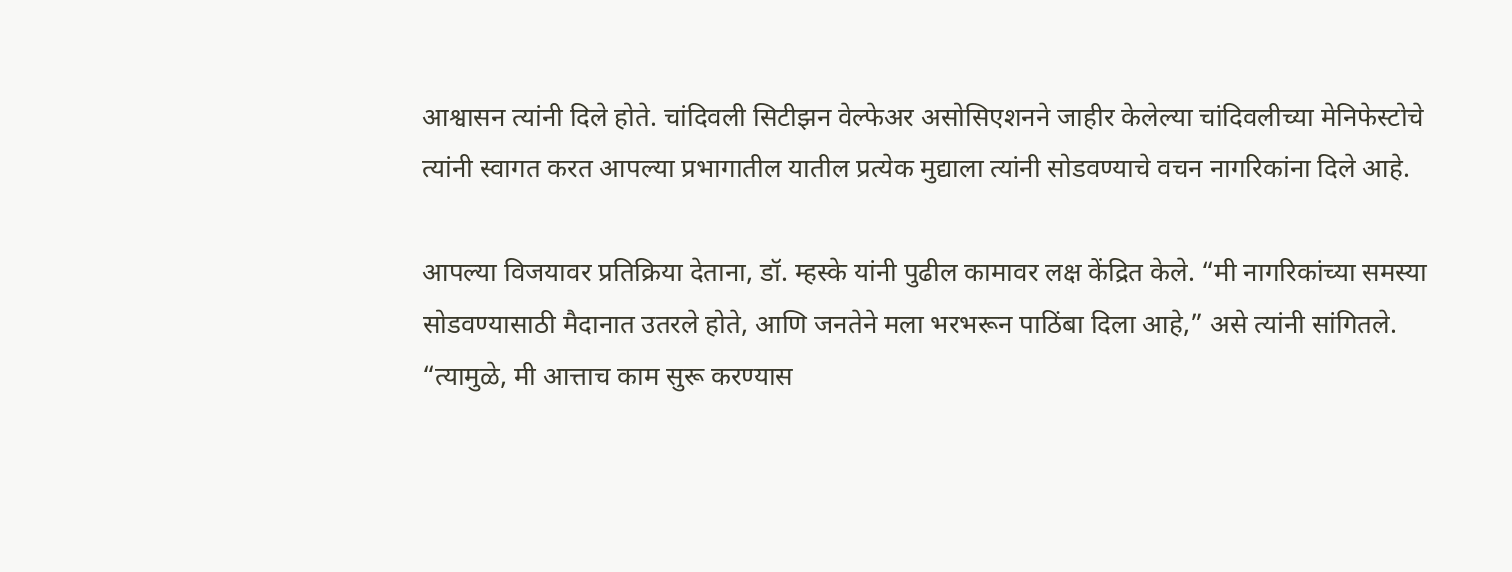आश्वासन त्यांनी दिले होते. चांदिवली सिटीझन वेल्फेअर असोसिएशनने जाहीर केलेल्या चांदिवलीच्या मेनिफेस्टोचे त्यांनी स्वागत करत आपल्या प्रभागातील यातील प्रत्येक मुद्याला त्यांनी सोडवण्याचे वचन नागरिकांना दिले आहे.

आपल्या विजयावर प्रतिक्रिया देताना, डॉ. म्हस्के यांनी पुढील कामावर लक्ष केंद्रित केले. “मी नागरिकांच्या समस्या सोडवण्यासाठी मैदानात उतरले होते, आणि जनतेने मला भरभरून पाठिंबा दिला आहे,” असे त्यांनी सांगितले. “त्यामुळे, मी आत्ताच काम सुरू करण्यास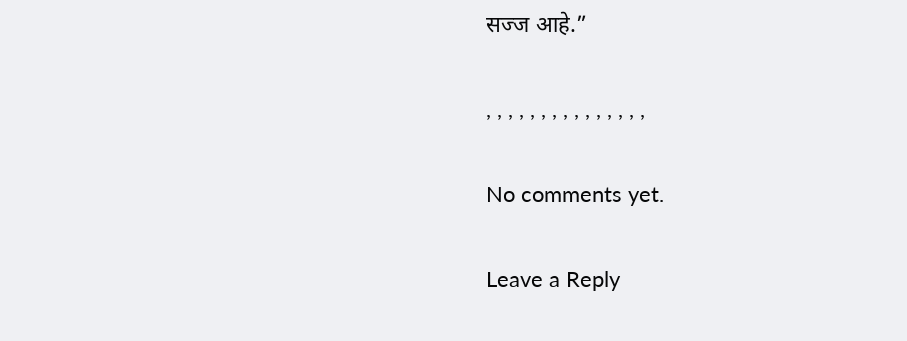सज्ज आहे.”

, , , , , , , , , , , , , , ,

No comments yet.

Leave a Reply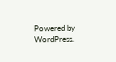Powered by WordPress.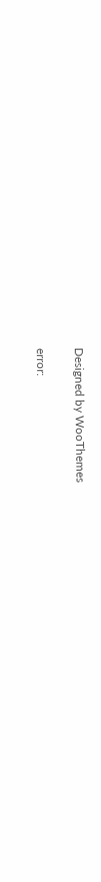Designed by WooThemes

error: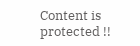Content is protected !!